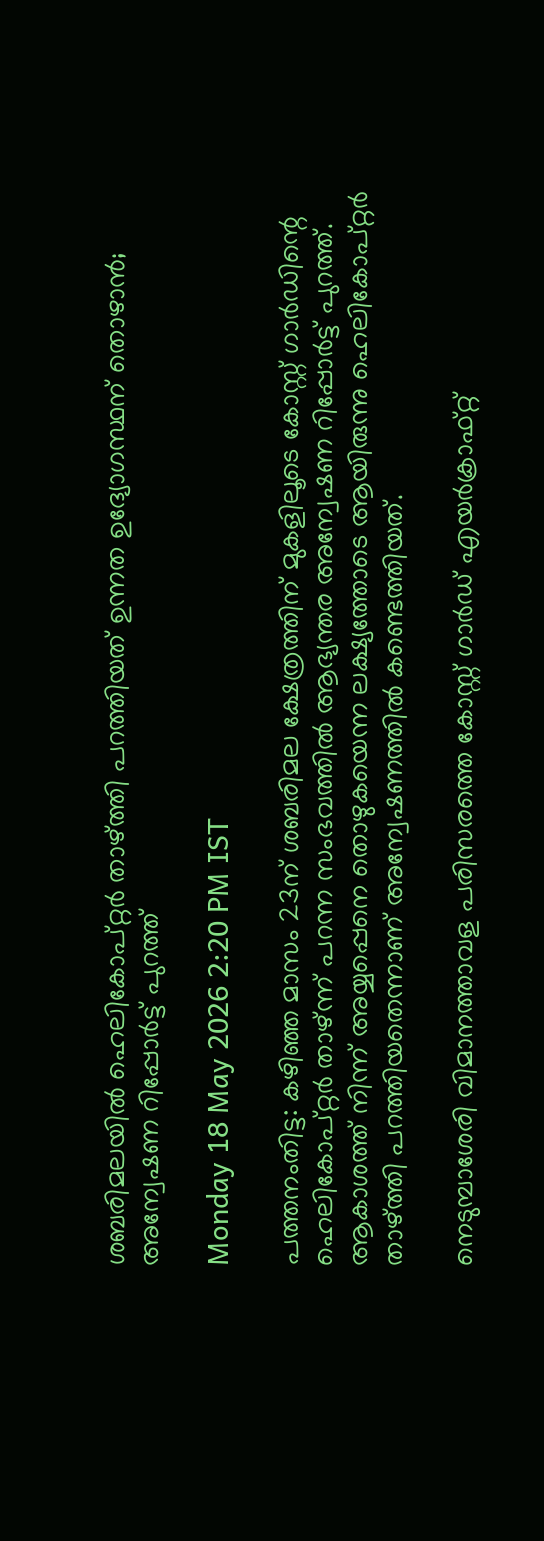ശബരിമലയിൽ ഹെലികോപ്‌റ്റർ താഴ്‌ത്തി പറത്തിയത് ഉന്നത ഉദ്യോഗസ്ഥന് തൊഴാൻ; അന്വേഷണ റിപ്പോർട്ട് പുറത്ത്

Monday 18 May 2026 2:20 PM IST

പത്തനംതിട്ട: കഴിഞ്ഞ മാസം 23ന് ശബരിമല ക്ഷേത്രത്തിന് മുകളിലൂടെ കോസ്റ്റ് ഗാർഡിന്റെ ഹെലികോപ്റ്റർ താഴ്‌ന്ന് പറന്ന സംഭവത്തിൽ ആഭ്യന്തര അന്വേഷണ റിപ്പോർട്ട് പുറത്ത്. ആകാശത്ത് നിന്ന് അയ്യപ്പെനെ തൊഴുകയെന്ന ലക്ഷ്യത്തോടെ ആയിരുന്നു ഹെലികോപ്‌റ്റർ താഴ്‌ത്തി പറത്തിയതെന്നാണ് അന്വേഷണത്തിൽ കണ്ടെത്തിയത്.

നെടുമ്പാശേരി വിമാനത്താവള പരിസരത്തെ കോസ്റ്റ് ഗാർഡ് എയർക്രാഫ്റ്റ്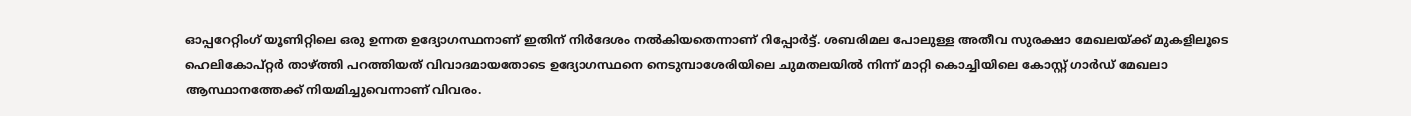ഓപ്പറേറ്റിംഗ് യൂണിറ്റിലെ ഒരു ഉന്നത ഉദ്യോഗസ്ഥനാണ് ഇതിന് നിർദേശം നൽകിയതെന്നാണ് റിപ്പോർട്ട്. ശബരിമല പോലുള്ള അതീവ സുരക്ഷാ മേഖലയ്‌ക്ക് മുകളിലൂടെ ഹെലികോപ്‌റ്റർ താഴ്‌ത്തി പറത്തിയത് വിവാദമായതോടെ ഉദ്യോഗസ്ഥനെ നെടുമ്പാശേരിയിലെ ചുമതലയിൽ നിന്ന് മാറ്റി കൊച്ചിയിലെ കോസ്റ്റ് ഗാർഡ് മേഖലാ ആസ്ഥാനത്തേക്ക് നിയമിച്ചുവെന്നാണ് വിവരം.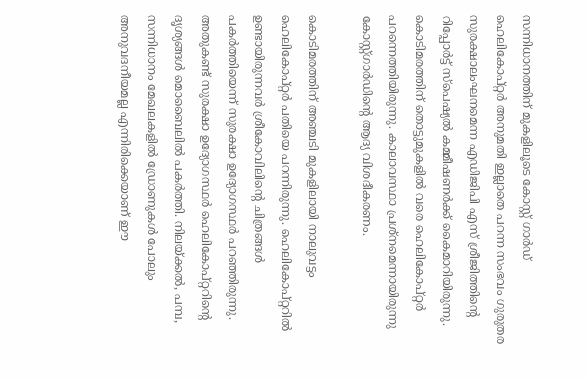സന്നിധാനത്തിന് മുകളിലൂടെ കോസ്റ്റ് ഗാർഡ് ഹെലികോപ്റ്റർ അനുമതി ഇല്ലാതെ പറന്ന സംഭവം ഗുരുതര സുരക്ഷാലംഘനമെന്ന എഡിജിപി എസ് ശ്രീജിത്തിന്റെ റിപ്പോർട്ട് സ്‌പെഷ്യൽ കമ്മീഷണർക്ക് കൈമാറിയിരുന്നു. കൊടിമരത്തിന് തൊട്ടുമുകളിൽ വരെ ഹെലികോപ്റ്റർ പറന്നെത്തിയിരുന്നു. കാലാവസ്ഥാ പ്രശ്‌നമെന്നായിരുന്നു കോസ്റ്റ്ഗാർഡിന്റെ ആദ്യ വിശദീകരണം.

കൊടിമരത്തിന് അഞ്ചടി മുകളിലായി നാലുവട്ടം ഹെലികോപ്‌റ്റർ പതിയെ പറന്നിരുന്നു. ഹെലികോപ്റ്ററിൽ ഉണ്ടായിരുന്നവർ ശ്രീകോവിലിന്റെ ചിത്രങ്ങൾ പകർത്തിയെന്ന് സുരക്ഷാ ഉദ്യോഗസ്ഥർ പറഞ്ഞിരുന്നു. അതുകണ്ട് സുരക്ഷാ ഉദ്യോഗസ്ഥർ ഹെലികോപ്റ്ററിന്റെ ദൃശ്യങ്ങൾ മൊബൈലിൽ പകർത്തി. നിലയ്‌ക്കൽ, പമ്പ, സന്നിധാനം മേഖലകളിൽ ഡ്രോണുകൾ പോലും അനുവദനീയമല്ല എന്നിരിക്കെയാണ് ഈ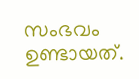സംഭവം ഉണ്ടായത്.